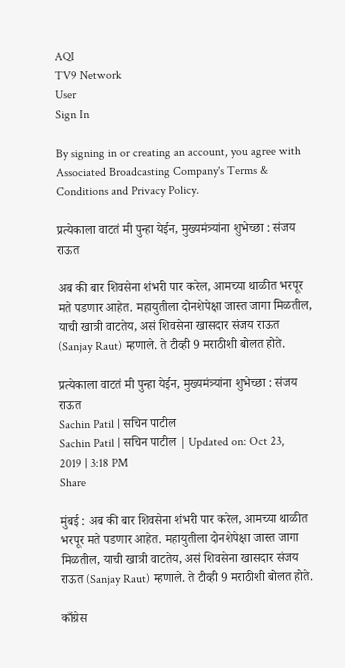AQI
TV9 Network
User
Sign In

By signing in or creating an account, you agree with Associated Broadcasting Company's Terms & Conditions and Privacy Policy.

प्रत्येकाला वाटतं मी पुन्हा येईन, मुख्यमंत्र्यांना शुभेच्छा : संजय राऊत

अब की बार शिवसेना शंभरी पार करेल, आमच्या थाळीत भरपूर मते पडणार आहेत. महायुतीला दोनशेपेक्षा जास्त जागा मिळतील, याची खात्री वाटतेय, असं शिवसेना खासदार संजय राऊत (Sanjay Raut) म्हणाले. ते टीव्ही 9 मराठीशी बोलत होते.

प्रत्येकाला वाटतं मी पुन्हा येईन, मुख्यमंत्र्यांना शुभेच्छा : संजय राऊत
Sachin Patil | सचिन पाटील
Sachin Patil | सचिन पाटील | Updated on: Oct 23, 2019 | 3:18 PM
Share

मुंबई : अब की बार शिवसेना शंभरी पार करेल, आमच्या थाळीत भरपूर मते पडणार आहेत. महायुतीला दोनशेपेक्षा जास्त जागा मिळतील, याची खात्री वाटतेय, असं शिवसेना खासदार संजय राऊत (Sanjay Raut) म्हणाले. ते टीव्ही 9 मराठीशी बोलत होते.

काँग्रेस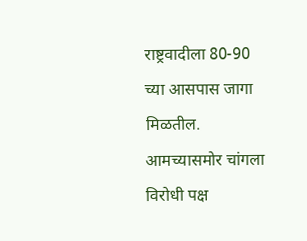राष्ट्रवादीला 80-90 च्या आसपास जागा मिळतील. आमच्यासमोर चांगला विरोधी पक्ष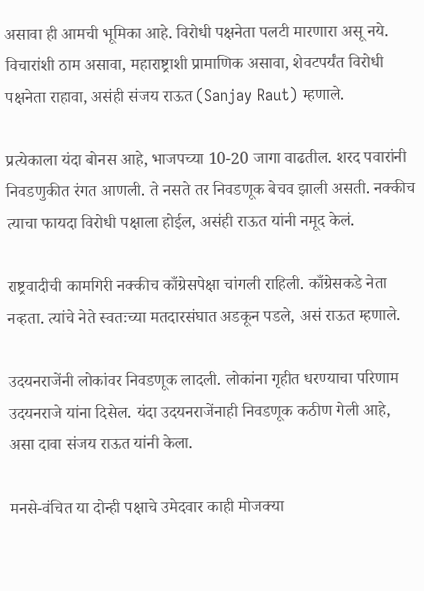असावा ही आमची भूमिका आहे. विरोधी पक्षनेता पलटी मारणारा असू नये. विचारांशी ठाम असावा, महाराष्ट्राशी प्रामाणिक असावा, शेवटपर्यंत विरोधी पक्षनेता राहावा, असंही संजय राऊत (Sanjay Raut) म्हणाले.

प्रत्येकाला यंदा बोनस आहे, भाजपच्या 10-20 जागा वाढतील. शरद पवारांनी निवडणुकीत रंगत आणली. ते नसते तर निवडणूक बेचव झाली असती. नक्कीच त्याचा फायदा विरोधी पक्षाला होईल, असंही राऊत यांनी नमूद केलं.

राष्ट्रवादीची कामगिरी नक्कीच काँग्रेसपेक्षा चांगली राहिली. काँग्रेसकडे नेता नव्हता. त्यांचे नेते स्वतःच्या मतदारसंघात अडकून पडले, असं राऊत म्हणाले.

उदयनराजेंनी लोकांवर निवडणूक लादली. लोकांना गृहीत धरण्याचा परिणाम उदयनराजे यांना दिसेल. यंदा उदयनराजेंनाही निवडणूक कठीण गेली आहे, असा दावा संजय राऊत यांनी केला.

मनसे-वंचित या दोन्ही पक्षाचे उमेदवार काही मोजक्या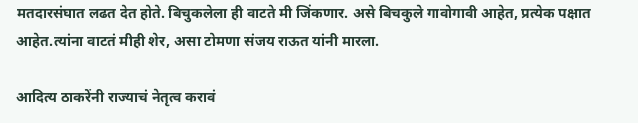मतदारसंघात लढत देत होते. बिचुकलेला ही वाटते मी जिंकणार. असे बिचकुले गावोगावी आहेत, प्रत्येक पक्षात आहेत.त्यांना वाटतं मीही शेर, असा टोमणा संजय राऊत यांनी मारला.

आदित्य ठाकरेंनी राज्याचं नेतृत्व करावं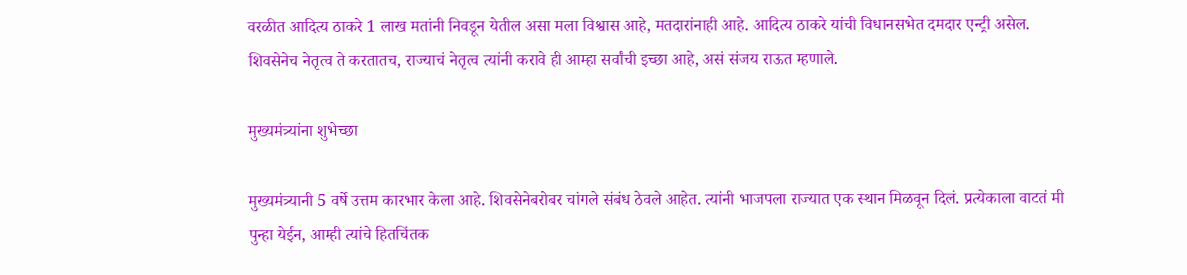वरळीत आदित्य ठाकरे 1 लाख मतांनी निवडून येतील असा मला विश्वास आहे, मतदारांनाही आहे. आदित्य ठाकरे यांची विधानसभेत दमदार एन्ट्री असेल. शिवसेनेच नेतृत्व ते करतातच, राज्याचं नेतृत्व त्यांनी करावे ही आम्हा सर्वांची इच्छा आहे, असं संजय राऊत म्हणाले.

मुख्यमंत्र्यांना शुभेच्छा

मुख्यमंत्र्यानी 5 वर्षे उत्तम कारभार केला आहे. शिवसेनेबरोबर चांगले संबंध ठेवले आहेत. त्यांनी भाजपला राज्यात एक स्थान मिळवून दिलं. प्रत्येकाला वाटतं मी पुन्हा येईन, आम्ही त्यांचे हितचिंतक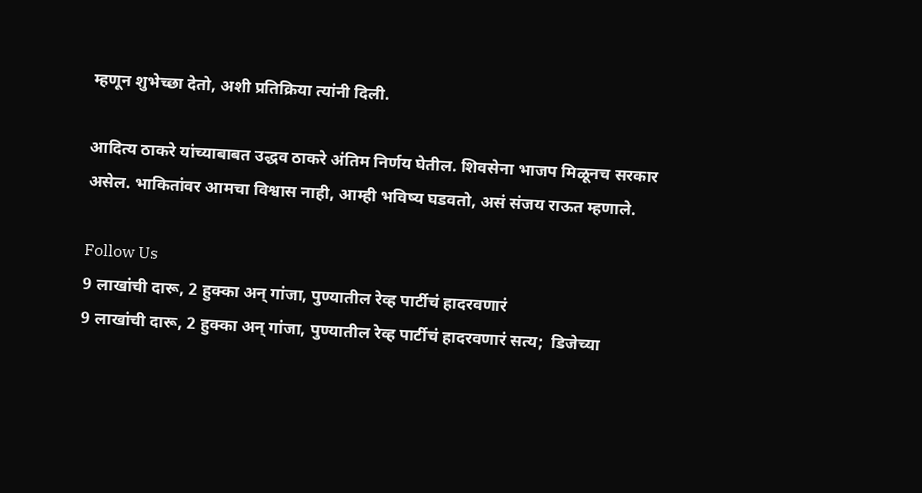म्हणून शुभेच्छा देतो, अशी प्रतिक्रिया त्यांनी दिली.

आदित्य ठाकरे यांच्याबाबत उद्धव ठाकरे अंतिम निर्णय घेतील. शिवसेना भाजप मिळूनच सरकार असेल. भाकितांवर आमचा विश्वास नाही, आम्ही भविष्य घडवतो, असं संजय राऊत म्हणाले.

Follow Us
9 लाखांची दारू, 2 हुक्का अन् गांजा, पुण्यातील रेव्ह पार्टीचं हादरवणारं
9 लाखांची दारू, 2 हुक्का अन् गांजा, पुण्यातील रेव्ह पार्टीचं हादरवणारं सत्य;  डिजेच्या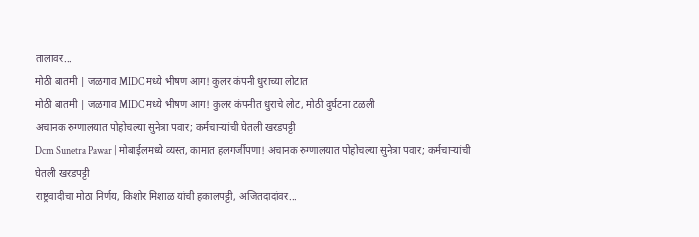तालावर...
मोठी बातमी | जळगाव MIDC मध्ये भीषण आग! कुलर कंपनी धुराच्या लोटात
मोठी बातमी | जळगाव MIDC मध्ये भीषण आग! कुलर कंपनीत धुराचे लोट, मोठी दुर्घटना टळली
अचानक रुग्णालयात पोहोचल्या सुनेत्रा पवार; कर्मचाऱ्यांची घेतली खरडपट्टी
Dcm Sunetra Pawar | मोबाईलमध्ये व्यस्त, कामात हलगर्जीपणा! अचानक रुग्णालयात पोहोचल्या सुनेत्रा पवार; कर्मचाऱ्यांची घेतली खरडपट्टी
राष्ट्रवादीचा मोठा निर्णय, किशोर मिशाळ यांची हकालपट्टी, अजितदादांवर...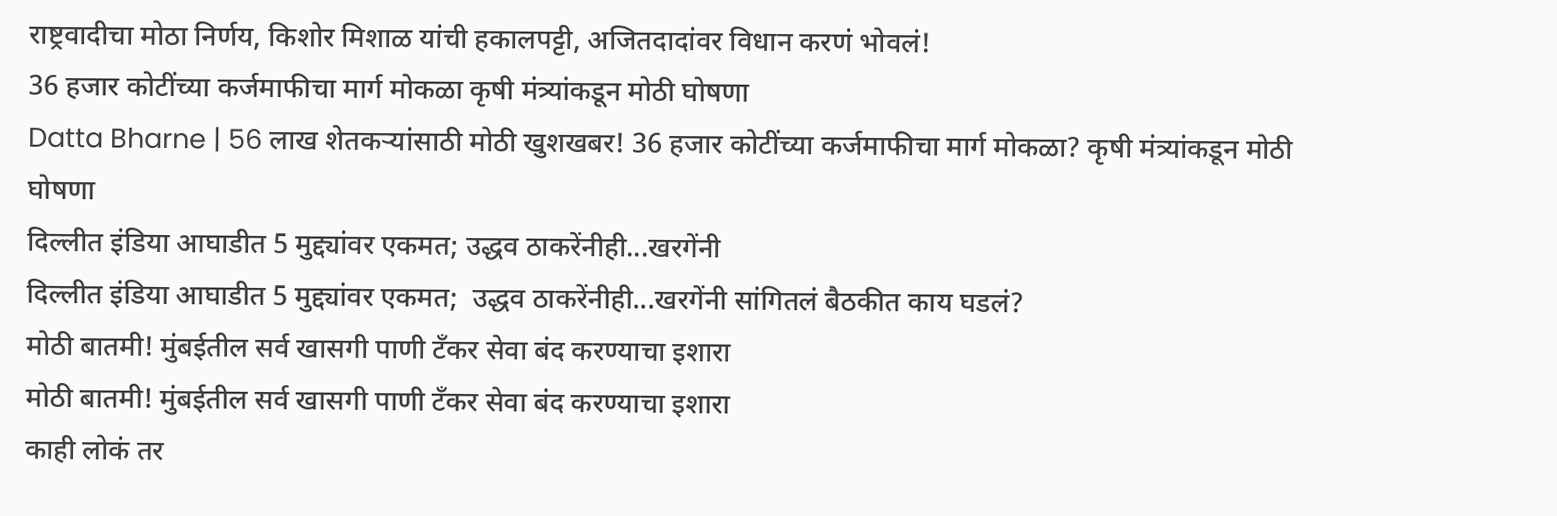राष्ट्रवादीचा मोठा निर्णय, किशोर मिशाळ यांची हकालपट्टी, अजितदादांवर विधान करणं भोवलं!
36 हजार कोटींच्या कर्जमाफीचा मार्ग मोकळा कृषी मंत्र्यांकडून मोठी घोषणा
Datta Bharne | 56 लाख शेतकऱ्यांसाठी मोठी खुशखबर! 36 हजार कोटींच्या कर्जमाफीचा मार्ग मोकळा? कृषी मंत्र्यांकडून मोठी घोषणा
दिल्लीत इंडिया आघाडीत 5 मुद्द्यांवर एकमत; उद्धव ठाकरेंनीही...खरगेंनी
दिल्लीत इंडिया आघाडीत 5 मुद्द्यांवर एकमत;  उद्धव ठाकरेंनीही...खरगेंनी सांगितलं बैठकीत काय घडलं?
मोठी बातमी! मुंबईतील सर्व खासगी पाणी टँकर सेवा बंद करण्याचा इशारा
मोठी बातमी! मुंबईतील सर्व खासगी पाणी टँकर सेवा बंद करण्याचा इशारा
काही लोकं तर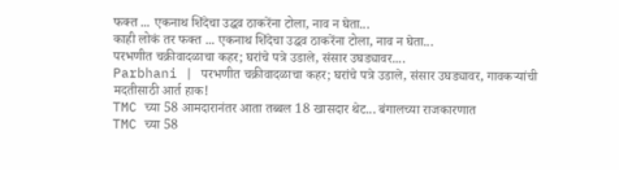फक्त ... एकनाथ शिंदेचा उद्धव ठाकरेंना टोला, नाव न घेता...
काही लोकं तर फक्त ... एकनाथ शिंदेचा उद्धव ठाकरेंना टोला, नाव न घेता...
परभणीत चक्रीवादळाचा कहर; घरांचे पत्रे उडाले, संसार उघड्यावर....
Parbhani | परभणीत चक्रीवादळाचा कहर; घरांचे पत्रे उडाले, संसार उघड्यावर, गावकऱ्यांची मदतीसाठी आर्त हाक!
TMC च्या 58 आमदारानंतर आता तब्बल 18 खासदार थेट... बंगालच्या राजकारणात
TMC च्या 58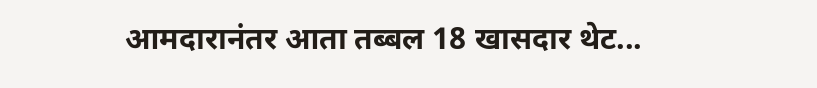आमदारानंतर आता तब्बल 18 खासदार थेट...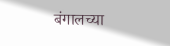बंगालच्या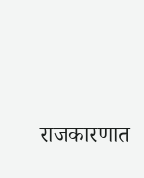राजकारणात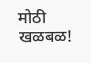मोठी खळबळ!